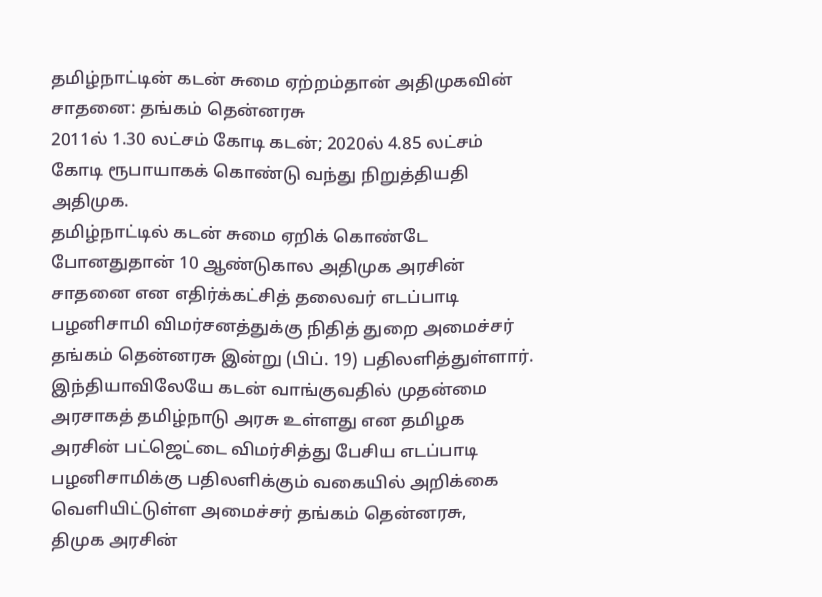தமிழ்நாட்டின் கடன் சுமை ஏற்றம்தான் அதிமுகவின் சாதனை: தங்கம் தென்னரசு
2011ல் 1.30 லட்சம் கோடி கடன்; 2020ல் 4.85 லட்சம் கோடி ரூபாயாகக் கொண்டு வந்து நிறுத்தியதி அதிமுக.
தமிழ்நாட்டில் கடன் சுமை ஏறிக் கொண்டே போனதுதான் 10 ஆண்டுகால அதிமுக அரசின் சாதனை என எதிர்க்கட்சித் தலைவர் எடப்பாடி பழனிசாமி விமர்சனத்துக்கு நிதித் துறை அமைச்சர் தங்கம் தென்னரசு இன்று (பிப். 19) பதிலளித்துள்ளார்.
இந்தியாவிலேயே கடன் வாங்குவதில் முதன்மை அரசாகத் தமிழ்நாடு அரசு உள்ளது என தமிழக அரசின் பட்ஜெட்டை விமர்சித்து பேசிய எடப்பாடி பழனிசாமிக்கு பதிலளிக்கும் வகையில் அறிக்கை வெளியிட்டுள்ள அமைச்சர் தங்கம் தென்னரசு,
திமுக அரசின்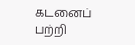கடனைப் பற்றி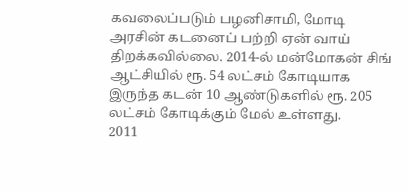கவலைப்படும் பழனிசாமி, மோடி அரசின் கடனைப் பற்றி ஏன் வாய் திறக்கவில்லை. 2014-ல் மன்மோகன் சிங் ஆட்சியில் ரூ. 54 லட்சம் கோடியாக இருந்த கடன் 10 ஆண்டுகளில் ரூ. 205 லட்சம் கோடிக்கும் மேல் உள்ளது.
2011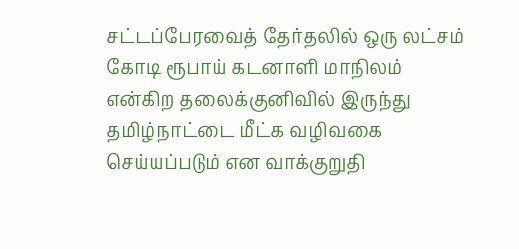சட்டப்பேரவைத் தேர்தலில் ஒரு லட்சம் கோடி ரூபாய் கடனாளி மாநிலம் என்கிற தலைக்குனிவில் இருந்து தமிழ்நாட்டை மீட்க வழிவகை செய்யப்படும் என வாக்குறுதி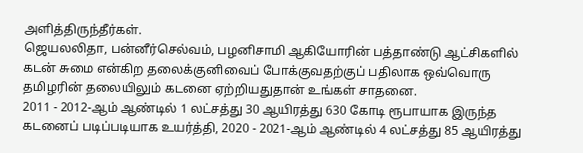அளித்திருந்தீர்கள்.
ஜெயலலிதா, பன்னீர்செல்வம், பழனிசாமி ஆகியோரின் பத்தாண்டு ஆட்சிகளில் கடன் சுமை என்கிற தலைக்குனிவைப் போக்குவதற்குப் பதிலாக ஒவ்வொரு தமிழரின் தலையிலும் கடனை ஏற்றியதுதான் உங்கள் சாதனை.
2011 - 2012-ஆம் ஆண்டில் 1 லட்சத்து 30 ஆயிரத்து 630 கோடி ரூபாயாக இருந்த கடனைப் படிப்படியாக உயர்த்தி, 2020 - 2021-ஆம் ஆண்டில் 4 லட்சத்து 85 ஆயிரத்து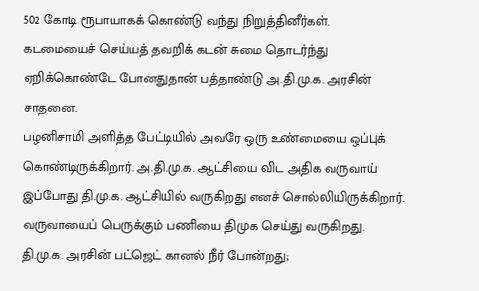502 கோடி ரூபாயாகக் கொண்டு வந்து நிறுத்தினீர்கள்.
கடமையைச் செய்யத் தவறிக் கடன் சுமை தொடர்ந்து ஏறிக்கொண்டே போனதுதான் பத்தாண்டு அ.தி.மு.க. அரசின் சாதனை.
பழனிசாமி அளித்த பேட்டியில் அவரே ஒரு உண்மையை ஒப்புக் கொண்டிருக்கிறார். அ.தி.மு.க. ஆட்சியை விட அதிக வருவாய் இப்போது தி.மு.க. ஆட்சியில் வருகிறது எனச் சொல்லியிருக்கிறார். வருவாயைப் பெருக்கும் பணியை திமுக செய்து வருகிறது.
தி.மு.க. அரசின் பட்ஜெட் கானல் நீர் போன்றது;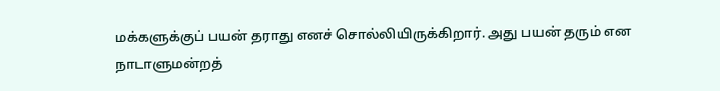மக்களுக்குப் பயன் தராது எனச் சொல்லியிருக்கிறார். அது பயன் தரும் என நாடாளுமன்றத்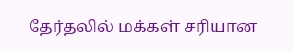தேர்தலில் மக்கள் சரியான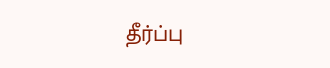தீர்ப்பு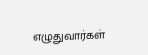எழுதுவார்கள்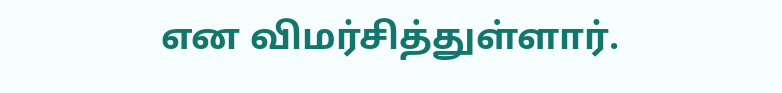என விமர்சித்துள்ளார்.